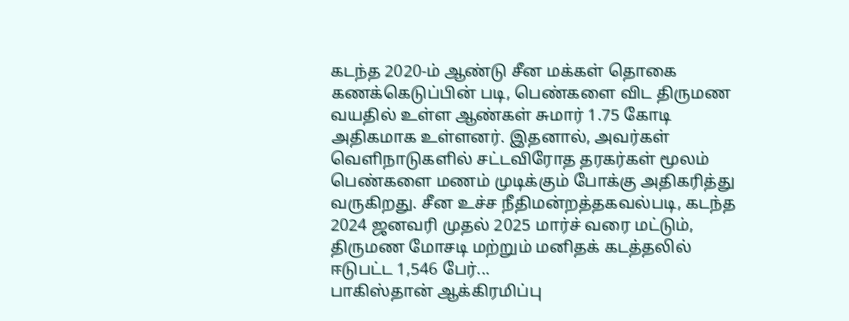கடந்த 2020-ம் ஆண்டு சீன மக்கள் தொகை கணக்கெடுப்பின் படி, பெண்களை விட திருமண வயதில் உள்ள ஆண்கள் சுமார் 1.75 கோடி அதிகமாக உள்ளனர். இதனால், அவர்கள் வெளிநாடுகளில் சட்டவிரோத தரகர்கள் மூலம் பெண்களை மணம் முடிக்கும் போக்கு அதிகரித்து வருகிறது. சீன உச்ச நீதிமன்றத்தகவல்படி, கடந்த 2024 ஜனவரி முதல் 2025 மார்ச் வரை மட்டும், திருமண மோசடி மற்றும் மனிதக் கடத்தலில் ஈடுபட்ட 1,546 பேர்...
பாகிஸ்தான் ஆக்கிரமிப்பு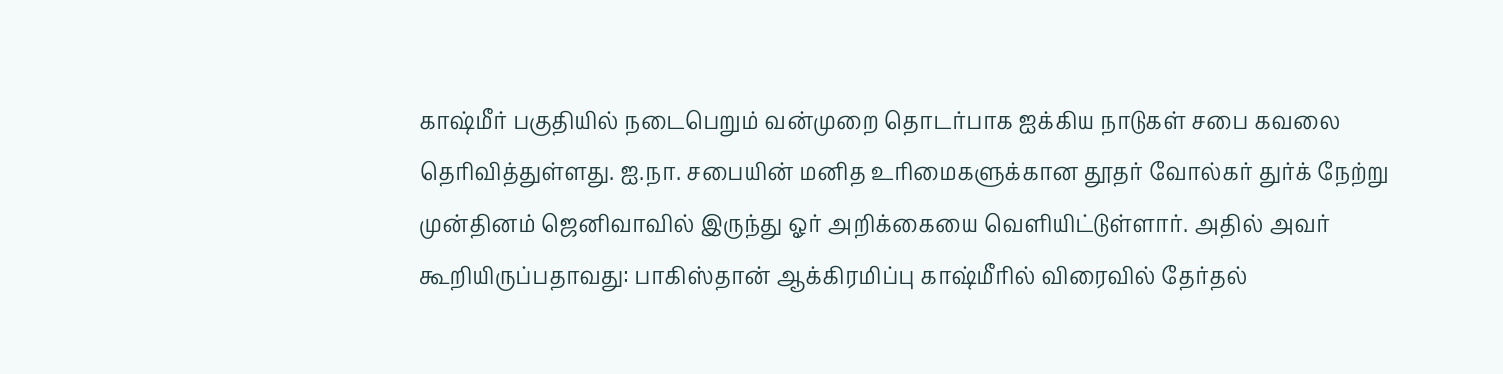காஷ்மீர் பகுதியில் நடைபெறும் வன்முறை தொடர்பாக ஐக்கிய நாடுகள் சபை கவலை தெரிவித்துள்ளது. ஐ.நா. சபையின் மனித உரிமைகளுக்கான தூதர் வோல்கர் துர்க் நேற்று முன்தினம் ஜெனிவாவில் இருந்து ஓர் அறிக்கையை வெளியிட்டுள்ளார். அதில் அவர் கூறியிருப்பதாவது: பாகிஸ்தான் ஆக்கிரமிப்பு காஷ்மீரில் விரைவில் தேர்தல்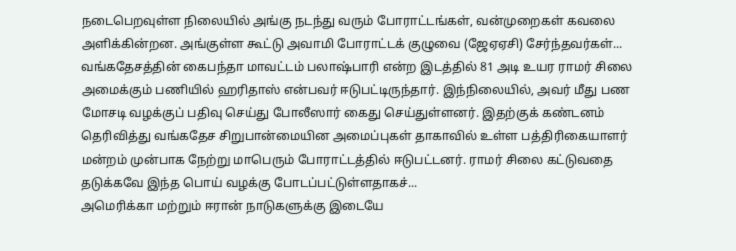நடைபெறவுள்ள நிலையில் அங்கு நடந்து வரும் போராட்டங்கள், வன்முறைகள் கவலை அளிக்கின்றன. அங்குள்ள கூட்டு அவாமி போராட்டக் குழுவை (ஜேஏஏசி) சேர்ந்தவர்கள்...
வங்கதேசத்தின் கைபந்தா மாவட்டம் பலாஷ்பாரி என்ற இடத்தில் 81 அடி உயர ராமர் சிலை அமைக்கும் பணியில் ஹரிதாஸ் என்பவர் ஈடுபட்டிருந்தார். இந்நிலையில், அவர் மீது பண மோசடி வழக்குப் பதிவு செய்து போலீஸார் கைது செய்துள்ளனர். இதற்குக் கண்டனம் தெரிவித்து வங்கதேச சிறுபான்மையின அமைப்புகள் தாகாவில் உள்ள பத்திரிகையாளர் மன்றம் முன்பாக நேற்று மாபெரும் போராட்டத்தில் ஈடுபட்டனர். ராமர் சிலை கட்டுவதை தடுக்கவே இந்த பொய் வழக்கு போடப்பட்டுள்ளதாகச்...
அமெரிக்கா மற்றும் ஈரான் நாடுகளுக்கு இடையே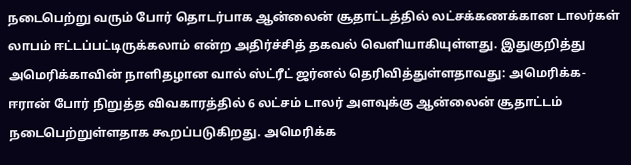நடைபெற்று வரும் போர் தொடர்பாக ஆன்லைன் சூதாட்டத்தில் லட்சக்கணக்கான டாலர்கள் லாபம் ஈட்டப்பட்டிருக்கலாம் என்ற அதிர்ச்சித் தகவல் வெளியாகியுள்ளது. இதுகுறித்து அமெரிக்காவின் நாளிதழான வால் ஸ்ட்ரீட் ஜர்னல் தெரிவித்துள்ளதாவது: அமெரிக்க-ஈரான் போர் நிறுத்த விவகாரத்தில் 6 லட்சம் டாலர் அளவுக்கு ஆன்லைன் சூதாட்டம் நடைபெற்றுள்ளதாக கூறப்படுகிறது. அமெரிக்க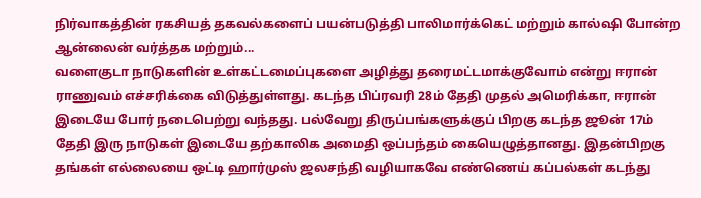நிர்வாகத்தின் ரகசியத் தகவல்களைப் பயன்படுத்தி பாலிமார்க்கெட் மற்றும் கால்ஷி போன்ற ஆன்லைன் வர்த்தக மற்றும்...
வளைகுடா நாடுகளின் உள்கட்டமைப்புகளை அழித்து தரைமட்டமாக்குவோம் என்று ஈரான் ராணுவம் எச்சரிக்கை விடுத்துள்ளது. கடந்த பிப்ரவரி 28ம் தேதி முதல் அமெரிக்கா, ஈரான் இடையே போர் நடைபெற்று வந்தது. பல்வேறு திருப்பங்களுக்குப் பிறகு கடந்த ஜூன் 17ம் தேதி இரு நாடுகள் இடையே தற்காலிக அமைதி ஒப்பந்தம் கையெழுத்தானது. இதன்பிறகு தங்கள் எல்லையை ஒட்டி ஹார்முஸ் ஜலசந்தி வழியாகவே எண்ணெய் கப்பல்கள் கடந்து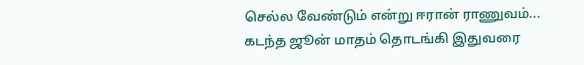செல்ல வேண்டும் என்று ஈரான் ராணுவம்...
கடந்த ஜூன் மாதம் தொடங்கி இதுவரை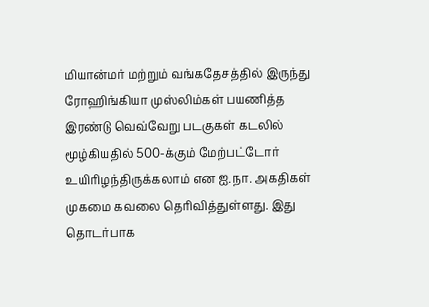மியான்மர் மற்றும் வங்கதேசத்தில் இருந்து ரோஹிங்கியா முஸ்லிம்கள் பயணித்த இரண்டு வெவ்வேறு படகுகள் கடலில் மூழ்கியதில் 500-க்கும் மேற்பட்டோர் உயிரிழந்திருக்கலாம் என ஐ.நா. அகதிகள் முகமை கவலை தெரிவித்துள்ளது. இது தொடர்பாக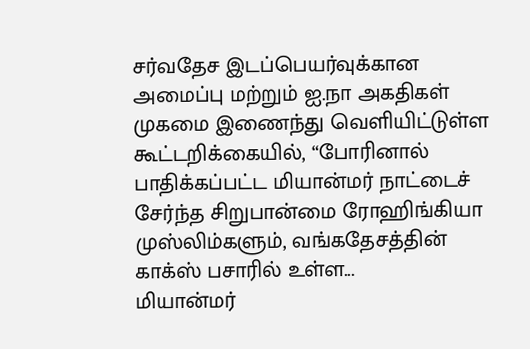சர்வதேச இடப்பெயர்வுக்கான அமைப்பு மற்றும் ஐ.நா அகதிகள் முகமை இணைந்து வெளியிட்டுள்ள கூட்டறிக்கையில், “போரினால் பாதிக்கப்பட்ட மியான்மர் நாட்டைச் சேர்ந்த சிறுபான்மை ரோஹிங்கியா முஸ்லிம்களும், வங்கதேசத்தின் காக்ஸ் பசாரில் உள்ள...
மியான்மர்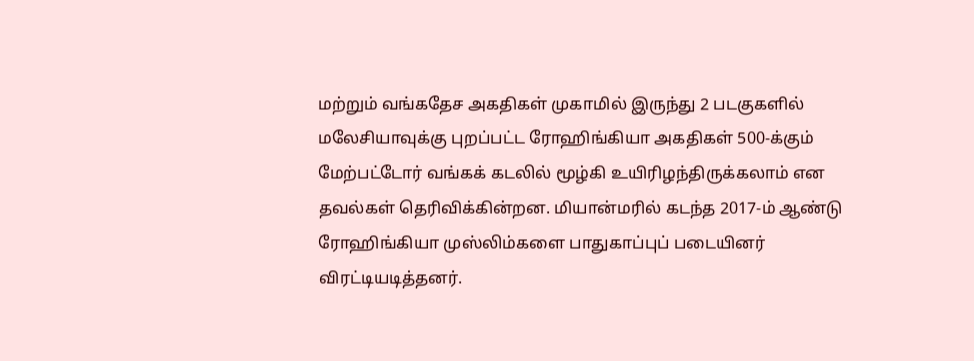மற்றும் வங்கதேச அகதிகள் முகாமில் இருந்து 2 படகுகளில் மலேசியாவுக்கு புறப்பட்ட ரோஹிங்கியா அகதிகள் 500-க்கும் மேற்பட்டோர் வங்கக் கடலில் மூழ்கி உயிரிழந்திருக்கலாம் என தவல்கள் தெரிவிக்கின்றன. மியான்மரில் கடந்த 2017-ம் ஆண்டு ரோஹிங்கியா முஸ்லிம்களை பாதுகாப்புப் படையினர் விரட்டியடித்தனர்.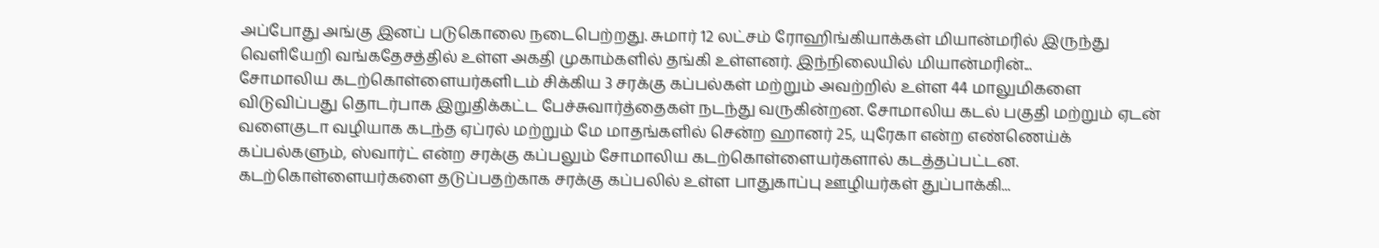அப்போது அங்கு இனப் படுகொலை நடைபெற்றது. சுமார் 12 லட்சம் ரோஹிங்கியாக்கள் மியான்மரில் இருந்து வெளியேறி வங்கதேசத்தில் உள்ள அகதி முகாம்களில் தங்கி உள்ளனர். இந்நிலையில் மியான்மரின்...
சோமாலிய கடற்கொள்ளையர்களிடம் சிக்கிய 3 சரக்கு கப்பல்கள் மற்றும் அவற்றில் உள்ள 44 மாலுமிகளை விடுவிப்பது தொடர்பாக இறுதிக்கட்ட பேச்சுவார்த்தைகள் நடந்து வருகின்றன. சோமாலிய கடல் பகுதி மற்றும் ஏடன் வளைகுடா வழியாக கடந்த ஏப்ரல் மற்றும் மே மாதங்களில் சென்ற ஹானர் 25, யுரேகா என்ற எண்ணெய்க் கப்பல்களும், ஸ்வார்ட் என்ற சரக்கு கப்பலும் சோமாலிய கடற்கொள்ளையர்களால் கடத்தப்பட்டன. கடற்கொள்ளையர்களை தடுப்பதற்காக சரக்கு கப்பலில் உள்ள பாதுகாப்பு ஊழியர்கள் துப்பாக்கி...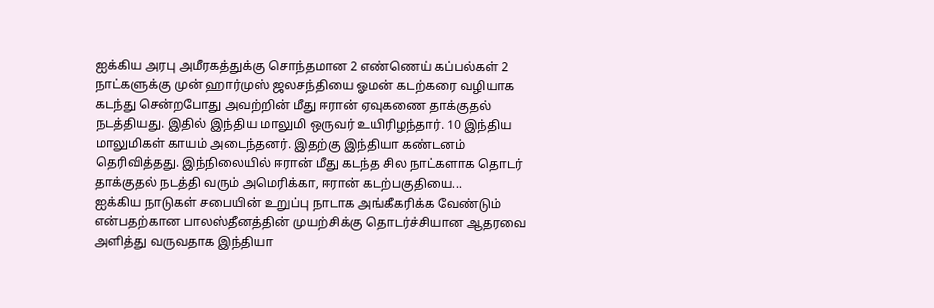ஐக்கிய அரபு அமீரகத்துக்கு சொந்தமான 2 எண்ணெய் கப்பல்கள் 2 நாட்களுக்கு முன் ஹார்முஸ் ஜலசந்தியை ஓமன் கடற்கரை வழியாக கடந்து சென்றபோது அவற்றின் மீது ஈரான் ஏவுகணை தாக்குதல் நடத்தியது. இதில் இந்திய மாலுமி ஒருவர் உயிரிழந்தார். 10 இந்திய மாலுமிகள் காயம் அடைந்தனர். இதற்கு இந்தியா கண்டனம் தெரிவித்தது. இந்நிலையில் ஈரான் மீது கடந்த சில நாட்களாக தொடர் தாக்குதல் நடத்தி வரும் அமெரிக்கா, ஈரான் கடற்பகுதியை...
ஐக்கிய நாடுகள் சபையின் உறுப்பு நாடாக அங்கீகரிக்க வேண்டும் என்பதற்கான பாலஸ்தீனத்தின் முயற்சிக்கு தொடர்ச்சியான ஆதரவை அளித்து வருவதாக இந்தியா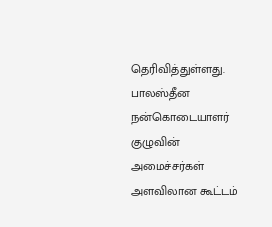தெரிவித்துள்ளது. பாலஸ்தீன நன்கொடையாளர் குழுவின் அமைச்சர்கள் அளவிலான கூட்டம்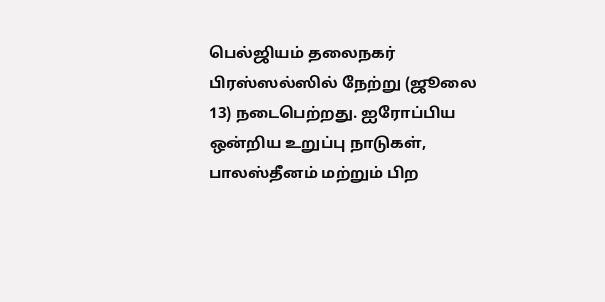பெல்ஜியம் தலைநகர் பிரஸ்ஸல்ஸில் நேற்று (ஜூலை 13) நடைபெற்றது. ஐரோப்பிய ஒன்றிய உறுப்பு நாடுகள், பாலஸ்தீனம் மற்றும் பிற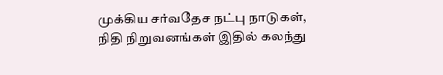முக்கிய சர்வதேச நட்பு நாடுகள், நிதி நிறுவனங்கள் இதில் கலந்து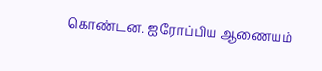கொண்டன. ஐரோப்பிய ஆணையம்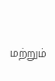மற்றும்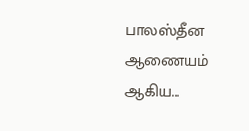பாலஸ்தீன ஆணையம் ஆகிய...